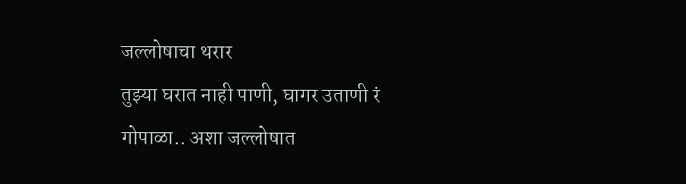जल्लोषाचा थरार
तुझ्या घरात नाही पाणी, घागर उताणी रं गोपाळा.. अशा जल्लोषात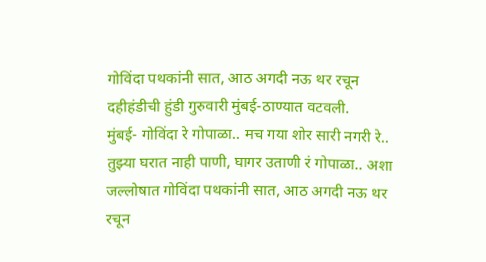गोविंदा पथकांनी सात, आठ अगदी नऊ थर रचून दहीहंडीची हुंडी गुरुवारी मुंबई-ठाण्यात वटवली.
मुंबई- गोविंदा रे गोपाळा.. मच गया शोर सारी नगरी रे.. तुझ्या घरात नाही पाणी, घागर उताणी रं गोपाळा.. अशा जल्लोषात गोविंदा पथकांनी सात, आठ अगदी नऊ थर रचून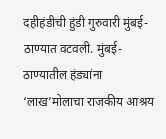दहीहंडीची हुंडी गुरुवारी मुंबई-ठाण्यात वटवली. मुंबई- ठाण्यातील हंड्यांना ‘लाख’मोलाचा राजकीय आश्रय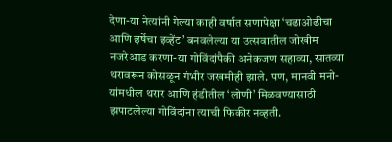देणा-या नेत्यांनी गेल्या काही वर्षात सणापेक्षा ‘चढाओढीचा आणि इर्षेचा इव्हेंट’ बनवलेल्या या उत्सवातील जोखीम नजरेआड करणा-या गोविंदांपैकी अनेकजण सहाव्या, सातव्या थरावरून कोसळून गंभीर जखमीही झाले. पण, मानवी मनो-यांमधील थरार आणि हंडीतील ‘लोणी’ मिळवण्यासाठी झपाटलेल्या गोविंदांना त्याची फिकीर नव्हती.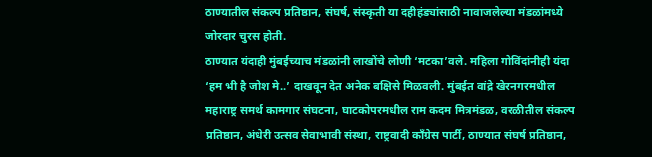ठाण्यातील संकल्प प्रतिष्ठान, संघर्ष, संस्कृती या दहीहंड्यांसाठी नावाजलेल्या मंडळांमध्ये जोरदार चुरस होती.
ठाण्यात यंदाही मुंबईच्याच मंडळांनी लाखोंचे लोणी ‘मटका’वले. महिला गोविंदांनीही यंदा ‘हम भी है जोश मे..’ दाखवून देत अनेक बक्षिसे मिळवली. मुंबईत वांद्रे खेरनगरमधील महाराष्ट्र समर्थ कामगार संघटना, घाटकोपरमधील राम कदम मित्रमंडळ, वरळीतील संकल्प प्रतिष्ठान, अंधेरी उत्सव सेवाभावी संस्था, राष्ट्रवादी काँग्रेस पार्टी, ठाण्यात संघर्ष प्रतिष्ठान,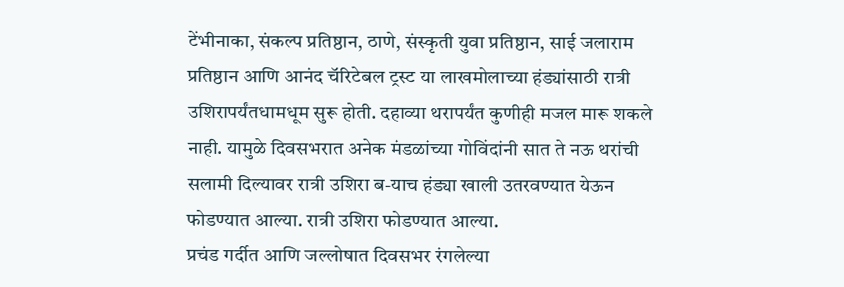टेंभीनाका, संकल्प प्रतिष्ठान, ठाणे, संस्कृती युवा प्रतिष्ठान, साई जलाराम प्रतिष्ठान आणि आनंद चॅरिटेबल ट्रस्ट या लाखमोलाच्या हंड्यांसाठी रात्री उशिरापर्यंतधामधूम सुरू होती. दहाव्या थरापर्यंत कुणीही मजल मारू शकले नाही. यामुळे दिवसभरात अनेक मंडळांच्या गोविंदांनी सात ते नऊ थरांची सलामी दिल्यावर रात्री उशिरा ब-याच हंड्या खाली उतरवण्यात येऊन फोडण्यात आल्या. रात्री उशिरा फोडण्यात आल्या.
प्रचंड गर्दीत आणि जल्लोषात दिवसभर रंगलेल्या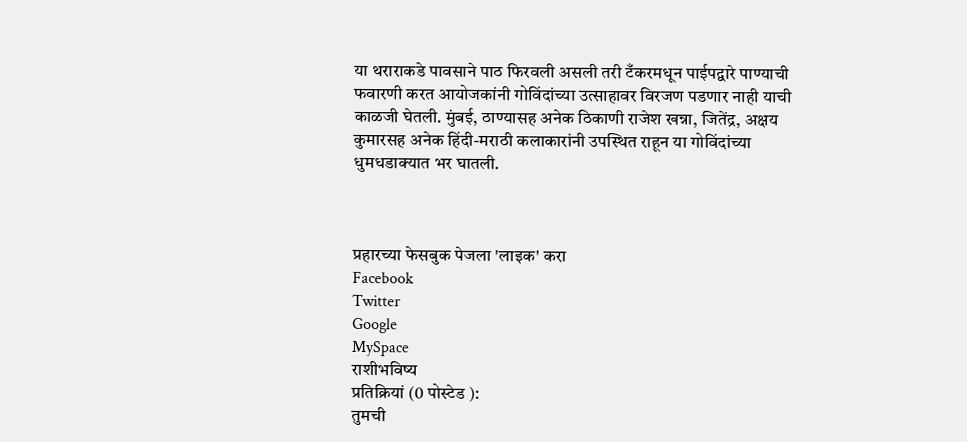या थराराकडे पावसाने पाठ फिरवली असली तरी टँकरमधून पाईपद्वारे पाण्याची फवारणी करत आयोजकांनी गोविंदांच्या उत्साहावर विरजण पडणार नाही याची काळजी घेतली. मुंबई, ठाण्यासह अनेक ठिकाणी राजेश खन्ना, जितेंद्र, अक्षय कुमारसह अनेक हिंदी-मराठी कलाकारांनी उपस्थित राहून या गोविंदांच्या धुमधडाक्यात भर घातली.



प्रहारच्या फेसबुक पेजला 'लाइक' करा
Facebook
Twitter
Google
MySpace
राशीभविष्य
प्रतिक्रियां (0 पोस्टेड ):
तुमची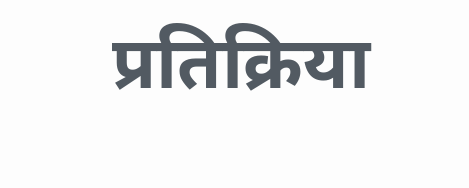प्रतिक्रिया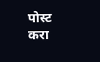पोस्ट करा